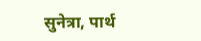सुनेत्रा, पार्थ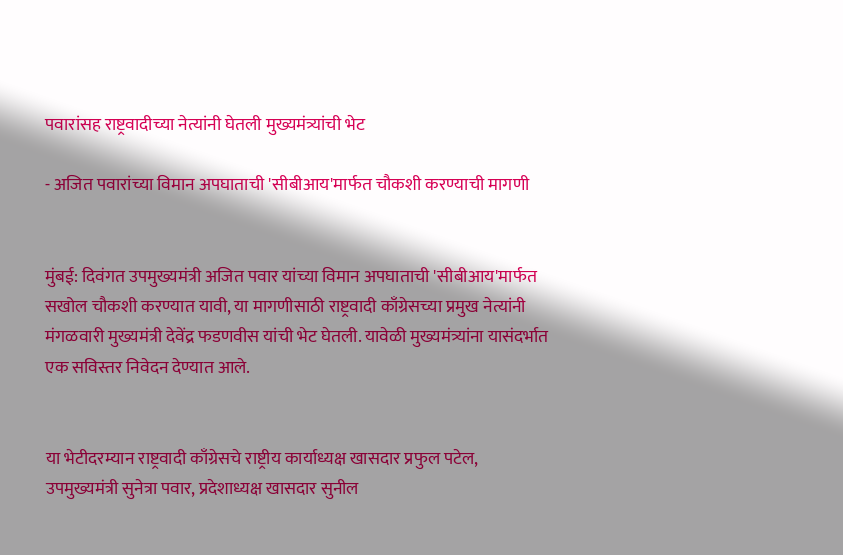पवारांसह राष्ट्रवादीच्या नेत्यांनी घेतली मुख्यमंत्र्यांची भेट

- अजित पवारांच्या विमान अपघाताची 'सीबीआय'मार्फत चौकशी करण्याची मागणी


मुंबई: दिवंगत उपमुख्यमंत्री अजित पवार यांच्या विमान अपघाताची 'सीबीआय'मार्फत सखोल चौकशी करण्यात यावी, या मागणीसाठी राष्ट्रवादी काँग्रेसच्या प्रमुख नेत्यांनी मंगळवारी मुख्यमंत्री देवेंद्र फडणवीस यांची भेट घेतली. यावेळी मुख्यमंत्र्यांना यासंदर्भात एक सविस्तर निवेदन देण्यात आले.


या भेटीदरम्यान राष्ट्रवादी काँग्रेसचे राष्ट्रीय कार्याध्यक्ष खासदार प्रफुल पटेल, उपमुख्यमंत्री सुनेत्रा पवार, प्रदेशाध्यक्ष खासदार सुनील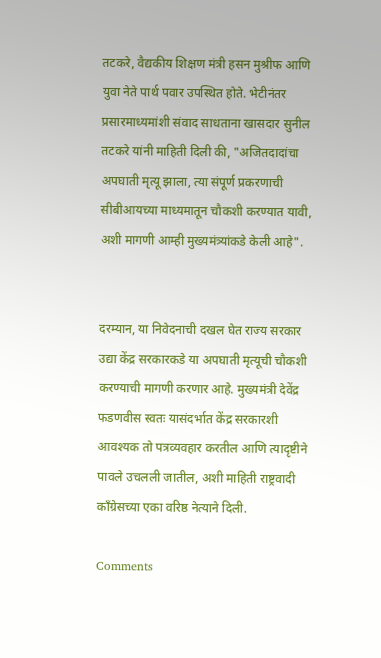तटकरे, वैद्यकीय शिक्षण मंत्री हसन मुश्रीफ आणि युवा नेते पार्थ पवार उपस्थित होते. भेटीनंतर प्रसारमाध्यमांशी संवाद साधताना खासदार सुनील तटकरे यांनी माहिती दिली की, "अजितदादांचा अपघाती मृत्यू झाला, त्या संपूर्ण प्रकरणाची सीबीआयच्या माध्यमातून चौकशी करण्यात यावी, अशी मागणी आम्ही मुख्यमंत्र्यांकडे केली आहे".


दरम्यान, या निवेदनाची दखल घेत राज्य सरकार उद्या केंद्र सरकारकडे या अपघाती मृत्यूची चौकशी करण्याची मागणी करणार आहे. मुख्यमंत्री देवेंद्र फडणवीस स्वतः यासंदर्भात केंद्र सरकारशी आवश्यक तो पत्रव्यवहार करतील आणि त्यादृष्टीने पावले उचलली जातील, अशी माहिती राष्ट्रवादी काँग्रेसच्या एका वरिष्ठ नेत्याने दिली.

Comments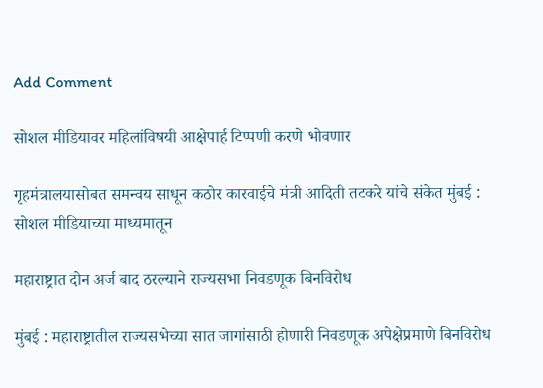Add Comment

सोशल मीडियावर महिलांविषयी आक्षेपार्ह टिप्पणी करणे भोवणार

गृहमंत्रालयासोबत समन्वय साधून कठोर कारवाईचे मंत्री आदिती तटकरे यांचे संकेत मुंबई : सोशल मीडियाच्या माध्यमातून

महाराष्ट्रात दोन अर्ज बाद ठरल्याने राज्यसभा निवडणूक बिनविरोध

मुंबई : महाराष्ट्रातील राज्यसभेच्या सात जागांसाठी होणारी निवडणूक अपेक्षेप्रमाणे बिनविरोध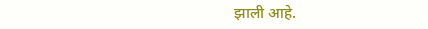झाली आहे.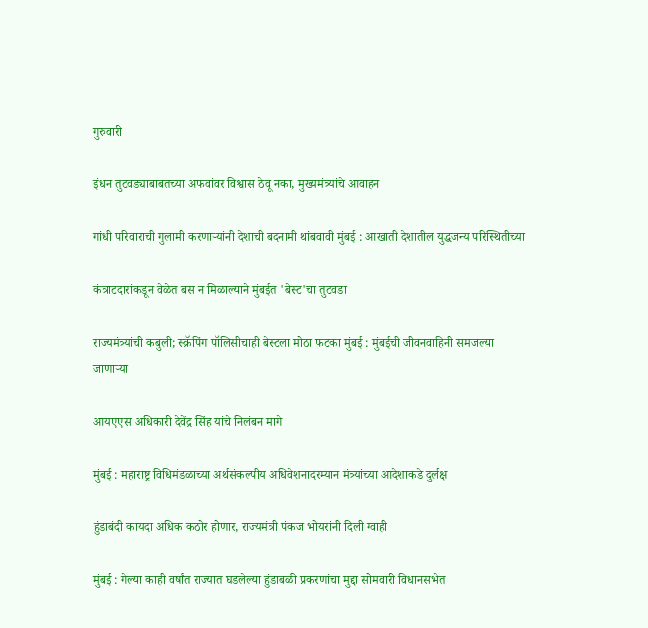गुरुवारी

इंधन तुटवड्याबाबतच्या अफवांवर विश्वास ठेवू नका, मुख्यमंत्र्यांचे आवाहन

गांधी परिवाराची गुलामी करणाऱ्यांनी देशाची बदनामी थांबवावी मुंबई : आखाती देशातील युद्धजन्य परिस्थितीच्या

कंत्राटदारांकडून वेळेत बस न मिळाल्याने मुंबईत 'बेस्ट'चा तुटवडा

राज्यमंत्र्यांची कबुली; स्क्रॅपिंग पॉलिसीचाही बेस्टला मोठा फटका मुंबई : मुंबईची जीवनवाहिनी समजल्या जाणाऱ्या

आयएएस अधिकारी देवेंद्र सिंह यांचे निलंबन मागे

मुंबई : महाराष्ट्र विधिमंडळाच्या अर्थसंकल्पीय अधिवेशनादरम्यान मंत्र्यांच्या आदेशाकडे दुर्लक्ष

हुंडाबंदी कायदा अधिक कठोर होणार, राज्यमंत्री पंकज भोयरांनी दिली ग्वाही

मुंबई : गेल्या काही वर्षांत राज्यात घडलेल्या हुंडाबळी प्रकरणांचा मुद्दा सोमवारी विधानसभेत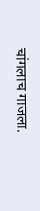चांगलाच गाजला.